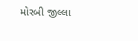મોરબી જીલ્લા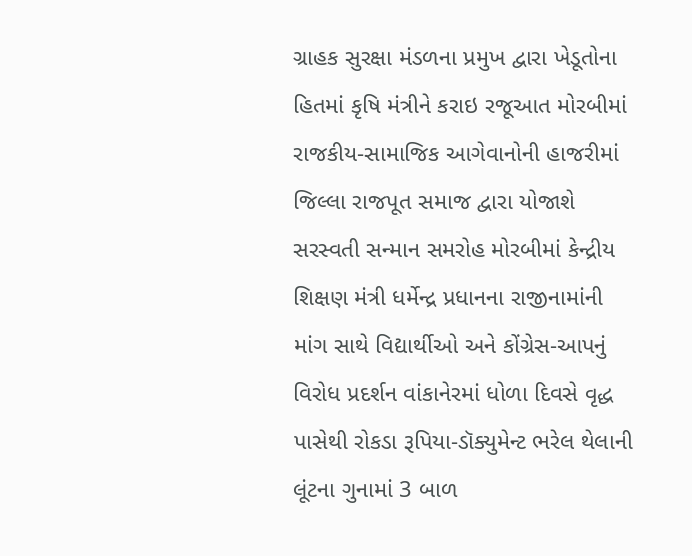ગ્રાહક સુરક્ષા મંડળના પ્રમુખ દ્વારા ખેડૂતોના હિતમાં કૃષિ મંત્રીને કરાઇ રજૂઆત મોરબીમાં રાજકીય-સામાજિક આગેવાનોની હાજરીમાં જિલ્લા રાજપૂત સમાજ દ્વારા યોજાશે સરસ્વતી સન્માન સમરોહ મોરબીમાં કેન્દ્રીય શિક્ષણ મંત્રી ધર્મેન્દ્ર પ્રધાનના રાજીનામાંની માંગ સાથે વિદ્યાર્થીઓ અને કોંગ્રેસ-આપનું વિરોધ પ્રદર્શન વાંકાનેરમાં ધોળા દિવસે વૃદ્ધ પાસેથી રોકડા રૂપિયા-ડૉક્યુમેન્ટ ભરેલ થેલાની લૂંટના ગુનામાં 3 બાળ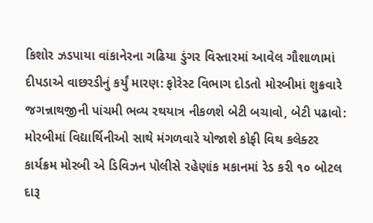કિશોર ઝડપાયા વાંકાનેરના ગઢિયા ડુંગર વિસ્તારમાં આવેલ ગૌશાળામાં દીપડાએ વાછરડીનું કર્યું મારણ: ફોરેસ્ટ વિભાગ દોડતો મોરબીમાં શુક્રવારે જગન્નાથજીની પાંચમી ભવ્ય રથયાત્ર નીકળશે બેટી બચાવો, બેટી પઢાવો: મોરબીમાં વિદ્યાર્થિનીઓ સાથે મંગળવારે યોજાશે કોફી વિથ કલેક્ટર કાર્યક્રમ મોરબી એ ડિવિઝન પોલીસે રહેણાંક મકાનમાં રેડ કરી ૧૦ બોટલ દારૂ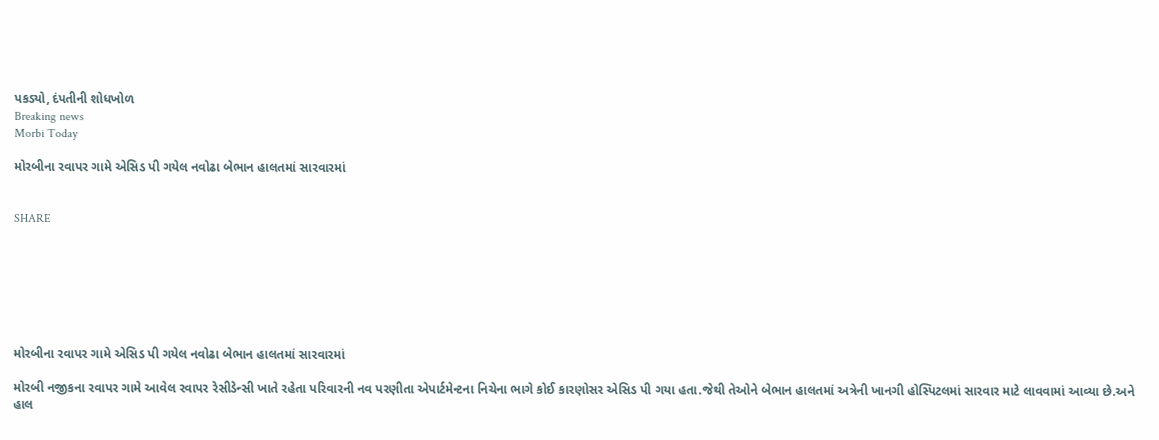પકડ્યો, દંપતીની શોધખોળ
Breaking news
Morbi Today

મોરબીના રવાપર ગામે એસિડ પી ગયેલ નવોઢા બેભાન હાલતમાં સારવારમાં


SHARE







મોરબીના રવાપર ગામે એસિડ પી ગયેલ નવોઢા બેભાન હાલતમાં સારવારમાં

મોરબી નજીકના રવાપર ગામે આવેલ રવાપર રેસીડેન્સી ખાતે રહેતા પરિવારની નવ પરણીતા એપાર્ટમેન્ટના નિચેના ભાગે કોઈ કારણોસર એસિડ પી ગયા હતા.જેથી તેઓને બેભાન હાલતમાં અત્રેની ખાનગી હોસ્પિટલમાં સારવાર માટે લાવવામાં આવ્યા છે.અને હાલ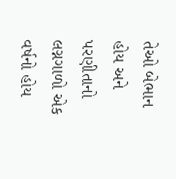તેઓ બેભાન હોય અને પરણીતાનો લગ્નગાળો એક વર્ષનો હોય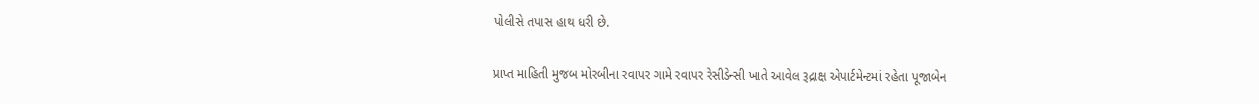પોલીસે તપાસ હાથ ધરી છે.

પ્રાપ્ત માહિતી મુજબ મોરબીના રવાપર ગામે રવાપર રેસીડેન્સી ખાતે આવેલ રૂદ્રાક્ષ એપાર્ટમેન્ટમાં રહેતા પૂજાબેન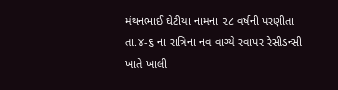મંથનભાઈ ઘેટીયા નામના ૨૮ વર્ષની પરણીતા તા.૪-૬ ના રાત્રિના નવ વાગ્યે રવાપર રેસીડન્સી ખાતે ખાલી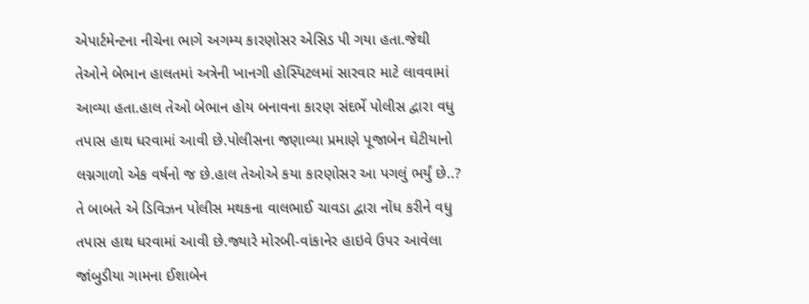એપાર્ટમેન્ટના નીચેના ભાગે અગમ્ય કારણોસર એસિડ પી ગયા હતા.જેથી તેઓને બેભાન હાલતમાં અત્રેની ખાનગી હોસ્પિટલમાં સારવાર માટે લાવવામાં આવ્યા હતા.હાલ તેઓ બેભાન હોય બનાવના કારણ સંદર્ભે પોલીસ દ્વારા વધુ તપાસ હાથ ધરવામાં આવી છે.પોલીસના જણાવ્યા પ્રમાણે પૂજાબેન ઘેટીયાનો લગ્નગાળો એક વર્ષનો જ છે.હાલ તેઓએ કયા કારણોસર આ પગલું ભર્યું છે..? તે બાબતે એ ડિવિઝન પોલીસ મથકના વાલભાઈ ચાવડા દ્વારા નોંધ કરીને વધુ તપાસ હાથ ધરવામાં આવી છે.જ્યારે મોરબી-વાંકાનેર હાઇવે ઉપર આવેલા જાંબુડીયા ગામના ઈશાબેન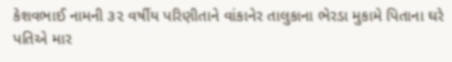કેશવભાઈ નામની ૩૨ વર્ષીય પરિણીતાને વાંકાનેર તાલુકાના ભેરડા મુકામે પિતાના ઘરે પતિએ માર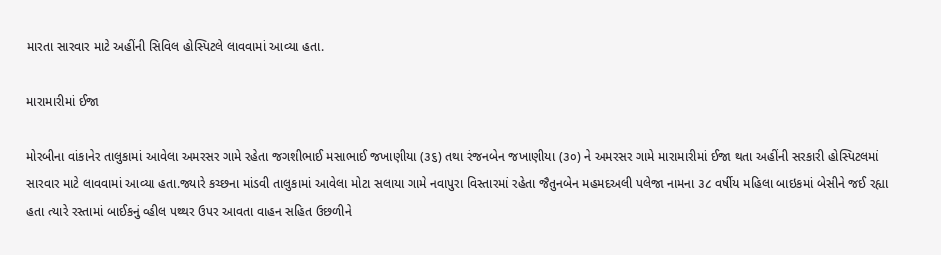મારતા સારવાર માટે અહીંની સિવિલ હોસ્પિટલે લાવવામાં આવ્યા હતા.

મારામારીમાં ઈજા

મોરબીના વાંકાનેર તાલુકામાં આવેલા અમરસર ગામે રહેતા જગશીભાઈ મસાભાઈ જખાણીયા (૩૬) તથા રંજનબેન જખાણીયા (૩૦) ને અમરસર ગામે મારામારીમાં ઈજા થતા અહીંની સરકારી હોસ્પિટલમાં સારવાર માટે લાવવામાં આવ્યા હતા.જ્યારે કચ્છના માંડવી તાલુકામાં આવેલા મોટા સલાયા ગામે નવાપુરા વિસ્તારમાં રહેતા જૈતુનબેન મહમદઅલી પલેજા નામના ૩૮ વર્ષીય મહિલા બાઇકમાં બેસીને જઈ રહ્યા હતા ત્યારે રસ્તામાં બાઈકનું વ્હીલ પથ્થર ઉપર આવતા વાહન સહિત ઉછળીને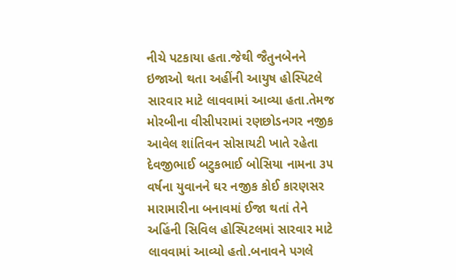નીચે પટકાયા હતા.જેથી જૈતુનબેનને ઇજાઓ થતા અહીંની આયુષ હોસ્પિટલે સારવાર માટે લાવવામાં આવ્યા હતા.તેમજ મોરબીના વીસીપરામાં રણછોડનગર નજીક આવેલ શાંતિવન સોસાયટી ખાતે રહેતા દેવજીભાઈ બટુકભાઈ બોસિયા નામના ૩૫ વર્ષના યુવાનને ઘર નજીક કોઈ કારણસર મારામારીના બનાવમાં ઈજા થતાં તેને અહિંની સિવિલ હોસ્પિટલમાં સારવાર માટે લાવવામાં આવ્યો હતો.બનાવને પગલે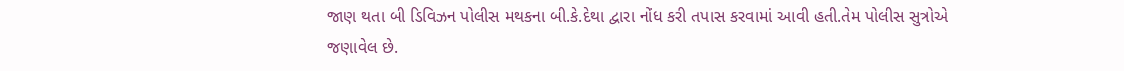જાણ થતા બી ડિવિઝન પોલીસ મથકના બી.કે.દેથા દ્વારા નોંધ કરી તપાસ કરવામાં આવી હતી.તેમ પોલીસ સુત્રોએ જણાવેલ છે.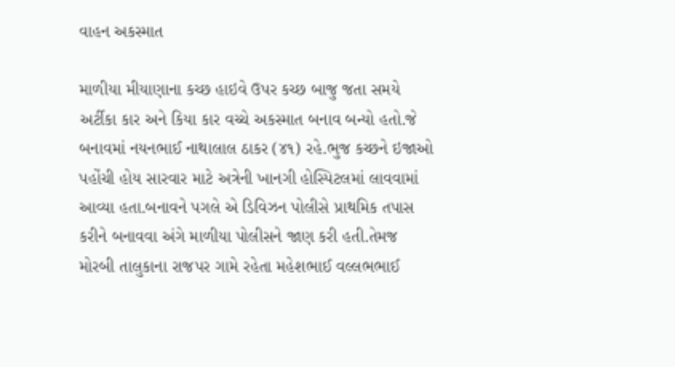વાહન અકસ્માત

માળીયા મીયાણાના કચ્છ હાઇવે ઉપર કચ્છ બાજુ જતા સમયે અર્ટીકા કાર અને કિયા કાર વચ્ચે અકસ્માત બનાવ બન્યો હતો.જે બનાવમાં નયનભાઈ નાથાલાલ ઠાકર (૪૧) રહે.ભુજ કચ્છને ઇજાઓ પહોંચી હોય સારવાર માટે અત્રેની ખાનગી હોસ્પિટલમાં લાવવામાં આવ્યા હતા.બનાવને પગલે એ ડિવિઝન પોલીસે પ્રાથમિક તપાસ કરીને બનાવવા અંગે માળીયા પોલીસને જાણ કરી હતી.તેમજ મોરબી તાલુકાના રાજપર ગામે રહેતા મહેશભાઈ વલ્લભભાઈ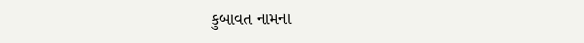કુબાવત નામના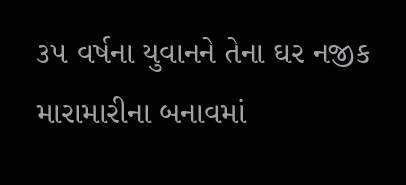૩૫ વર્ષના યુવાનને તેના ઘર નજીક મારામારીના બનાવમાં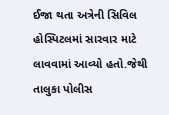ઈજા થતા અત્રેની સિવિલ હોસ્પિટલમાં સારવાર માટે લાવવામાં આવ્યો હતો.જેથી તાલુકા પોલીસ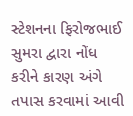સ્ટેશનના ફિરોજભાઈ સુમરા દ્વારા નોંધ કરીને કારણ અંગે તપાસ કરવામાં આવી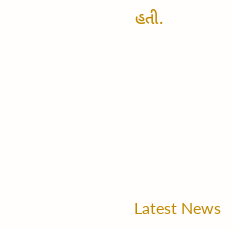હતી.






Latest News